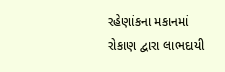રહેણાંકના મકાનમાં રોકાણ દ્વારા લાભદાયી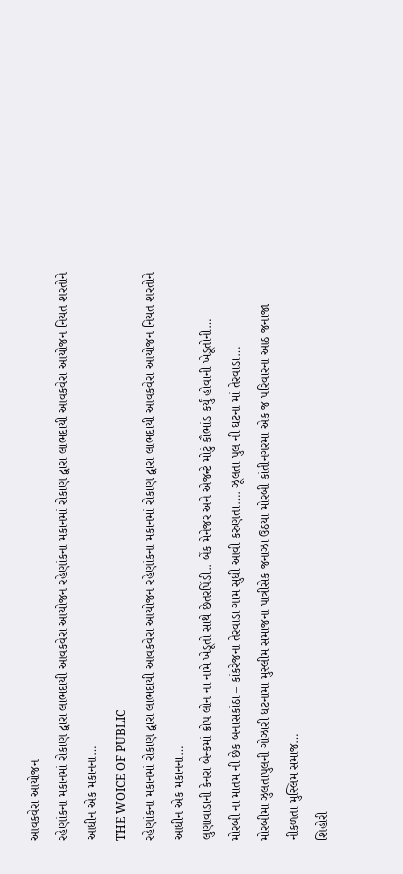આવકવેરા આયોજન
રહેણાંકના મકાનમાં રોકાણ દ્વારા લાભદાયી આવકવેરા આયોજન રહેણાંકના મકાનમાં રોકાણ દ્વારા લાભદાયી આવકવેરા આયોજન નિયત શરતોને આધીન એક મકાનના…
THE WOICE OF PUBLIC
રહેણાંકના મકાનમાં રોકાણ દ્વારા લાભદાયી આવકવેરા આયોજન રહેણાંકના મકાનમાં રોકાણ દ્વારા લાભદાયી આવકવેરા આયોજન નિયત શરતોને આધીન એક મકાનના…
લુણાવાડાની કેનરા બેન્કમાં ક્રોપ લોન ના નામે ખેડૂતો સાથે છેતરપિંડી.. બેંક મેનેજર અને એજન્ટે મોટું કૌભાંડ કર્યું હોવાની ખેડૂતોની…
મોરબી ના માતમ ની છેક બનાસકાંઠા – કાંકરેજના તેરવાડા ગામ સુધી આવી કરુણતા…. ઝૂલતા પુલ ની ઘટના માં તેરવાડા…
મોરબીમા ઝુલતાપુલની ગોઝારી ધટનામા મુસ્લીમ સમાજના પાત્રીસેક જનાઝા ઉઠયા મોરબી કાંતીનગરમા એક જ પરિવારના આઠ જનાજા નીકળતા મુસ્લિમ સમાજ…
શિહોરી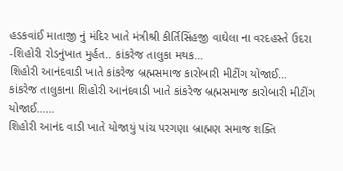હડકવાંઈ માતાજી નું મંદિર ખાતે મંત્રીશ્રી કીર્તિસિંહજી વાઘેલા ના વરદહસ્તે ઉદરા -શિહોરી રોડનુંખાત મુર્હત.. કાંકરેજ તાલુકા મથક…
શિહોરી આનંદવાડી ખાતે કાંકરેજ બ્રહ્મસમાજ કારોબારી મીટીંગ યોજાઈ… કાંકરેજ તાલુકાના શિહોરી આનંદવાડી ખાતે કાંકરેજ બ્રહ્મસમાજ કારોબારી મીટીંગ યોજાઈ……
શિહોરી આનંદ વાડી ખાતે યોજાયું પાંચ પરગણા બ્રાહ્મણ સમાજ શક્તિ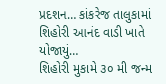પ્રદશન… કાંકરેજ તાલુકામાં શિહોરી આનંદ વાડી ખાતે યોજાયું…
શિહોરી મુકામે ૩૦ મી જન્મ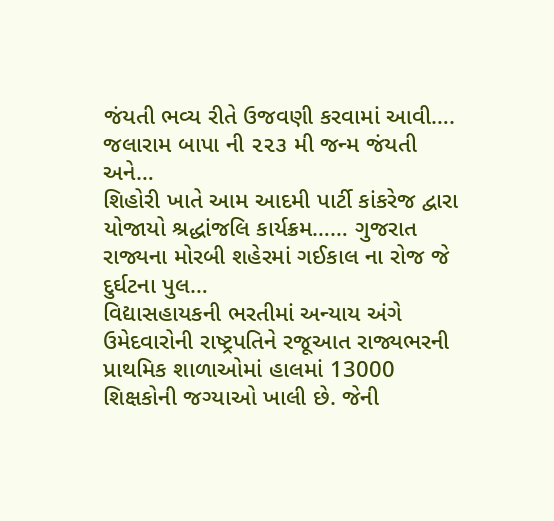જંયતી ભવ્ય રીતે ઉજવણી કરવામાં આવી…. જલારામ બાપા ની ૨૨૩ મી જન્મ જંયતી અને…
શિહોરી ખાતે આમ આદમી પાર્ટી કાંકરેજ દ્વારા યોજાયો શ્રદ્ધાંજલિ કાર્યક્રમ…… ગુજરાત રાજ્યના મોરબી શહેરમાં ગઈકાલ ના રોજ જે દુર્ઘટના પુલ…
વિદ્યાસહાયકની ભરતીમાં અન્યાય અંગે ઉમેદવારોની રાષ્ટ્રપતિને રજૂઆત રાજ્યભરની પ્રાથમિક શાળાઓમાં હાલમાં 13000 શિક્ષકોની જગ્યાઓ ખાલી છે. જેની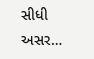સીધી અસર…